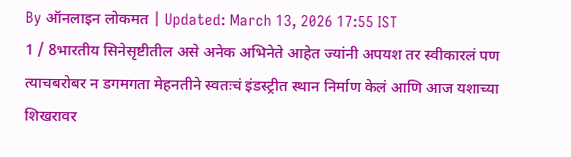By ऑनलाइन लोकमत | Updated: March 13, 2026 17:55 IST
1 / 8भारतीय सिनेसृष्टीतील असे अनेक अभिनेते आहेत ज्यांनी अपयश तर स्वीकारलं पण त्याचबरोबर न डगमगता मेहनतीने स्वतःचं इंडस्ट्रीत स्थान निर्माण केलं आणि आज यशाच्या शिखरावर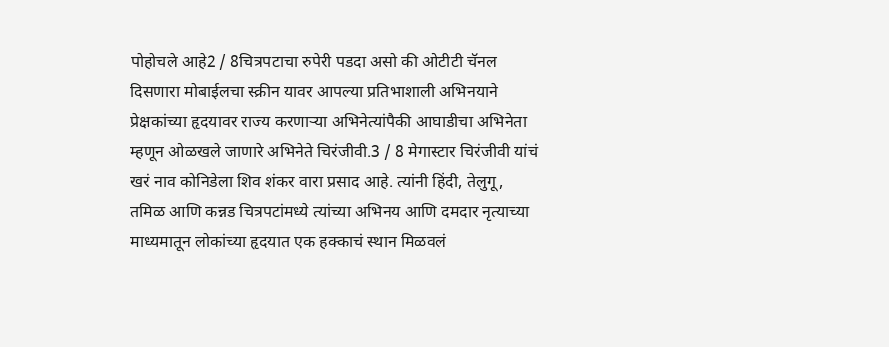पोहोचले आहे2 / 8चित्रपटाचा रुपेरी पडदा असो की ओटीटी चॅनल दिसणारा मोबाईलचा स्क्रीन यावर आपल्या प्रतिभाशाली अभिनयाने प्रेक्षकांच्या हृदयावर राज्य करणाऱ्या अभिनेत्यांपैकी आघाडीचा अभिनेता म्हणून ओळखले जाणारे अभिनेते चिरंजीवी.3 / 8 मेगास्टार चिरंजीवी यांचं खरं नाव कोनिडेला शिव शंकर वारा प्रसाद आहे. त्यांनी हिंदी, तेलुगू, तमिळ आणि कन्नड चित्रपटांमध्ये त्यांच्या अभिनय आणि दमदार नृत्याच्या माध्यमातून लोकांच्या हृदयात एक हक्काचं स्थान मिळवलं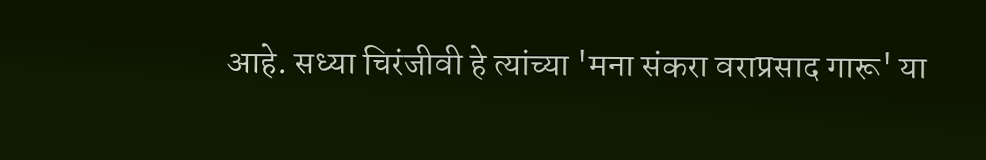आहे. सध्या चिरंजीवी हे त्यांच्या 'मना संकरा वराप्रसाद गारू' या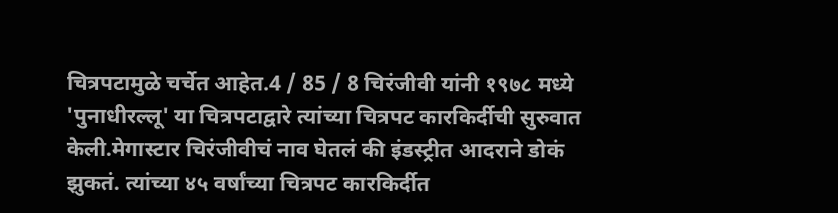चित्रपटामुळे चर्चेत आहेत.4 / 85 / 8 चिरंजीवी यांनी १९७८ मध्ये 'पुनाधीरल्लू' या चित्रपटाद्वारे त्यांच्या चित्रपट कारकिर्दीची सुरुवात केली.मेगास्टार चिरंजीवीचं नाव घेतलं की इंडस्ट्रीत आदराने डोकं झुकतं. त्यांच्या ४५ वर्षांच्या चित्रपट कारकिर्दीत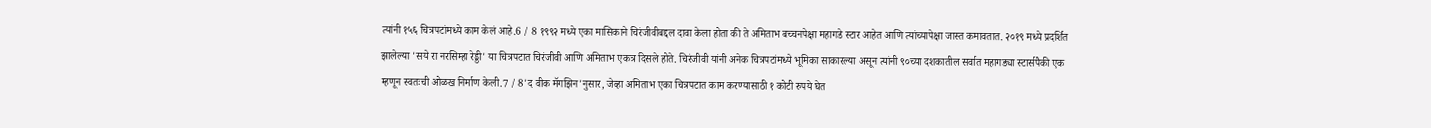त्यांनी १५६ चित्रपटांमध्ये काम केलं आहे.6 / 8 १९९२ मध्ये एका मासिकाने चिरंजीवीबद्दल दावा केला होता की ते अमिताभ बच्चनपेक्षा महागडे स्टार आहेत आणि त्यांच्यापेक्षा जास्त कमावतात. २०१९ मध्ये प्रदर्शित झालेल्या 'सये रा नरसिम्हा रेड्डी' या चित्रपटात चिरंजीवी आणि अमिताभ एकत्र दिसले होते. चिरंजीवी यांनी अनेक चित्रपटांमध्ये भूमिका साकारल्या असून त्यांनी ९०च्या दशकातील सर्वात महागड्या स्टार्सपैकी एक म्हणून स्वतःची ओळख निर्माण केली.7 / 8'द वीक मॅगझिन'नुसार, जेव्हा अमिताभ एका चित्रपटात काम करण्यासाठी १ कोटी रुपये घेत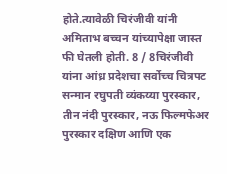होते.त्यावेळी चिरंजीवी यांनी अमिताभ बच्चन यांच्यापेक्षा जास्त फी घेतली होती. 8 / 8चिरंजीवी यांना आंध्र प्रदेशचा सर्वोच्च चित्रपट सन्मान रघुपती व्यंकय्या पुरस्कार, तीन नंदी पुरस्कार, नऊ फिल्मफेअर पुरस्कार दक्षिण आणि एक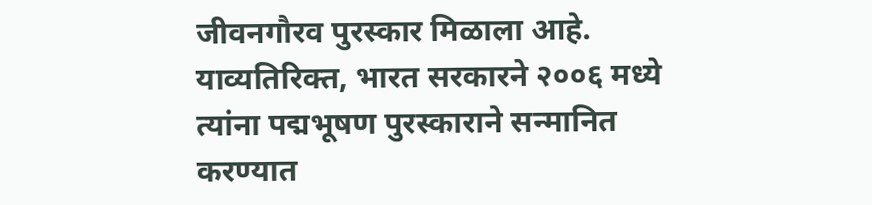जीवनगौरव पुरस्कार मिळाला आहे. याव्यतिरिक्त, भारत सरकारने २००६ मध्ये त्यांना पद्मभूषण पुरस्काराने सन्मानित करण्यात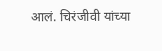आलं. चिरंजीवी यांच्या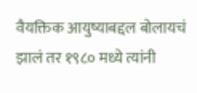वैयक्तिक आयुष्याबद्दल बोलायचं झालं तर १९८० मध्ये त्यांनी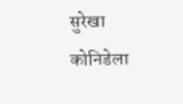सुरेखा कोनिडेला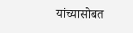यांच्यासोबत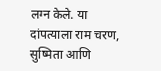लग्न केले. या दांपत्याला राम चरण, सुष्मिता आणि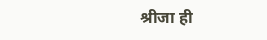श्रीजा ही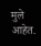मुले आहेत.